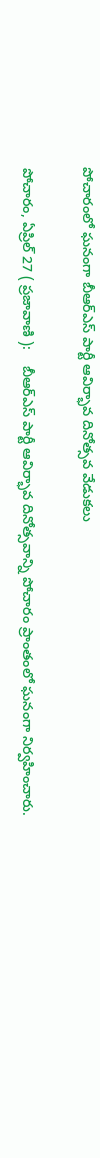పోచారంలో ఘనంగా బీఆర్ఎస్ పార్టీ ఆవిర్భావ దినోత్సవ వేడుకలు

పోచారం, ఏప్రిల్ 27 ( ప్రజావాణి ):    బీఆర్ఎస్ పార్టీ ఆవిర్భావ దినోత్సవాన్ని పోచారం ప్రాంతంలో ఘనంగా నిర్వహించారు.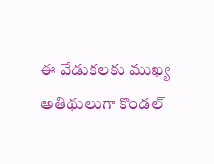ఈ వేడుకలకు ముఖ్య అతిథులుగా కొండల్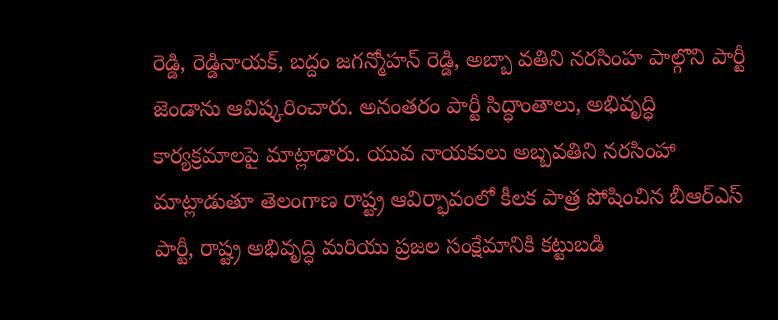రెడ్డి, రెడ్డినాయక్, బద్దం జగన్మోహన్ రెడ్డి, అబ్బా వతిని నరసింహ పాల్గొని పార్టీ జెండాను ఆవిష్కరించారు. అనంతరం పార్టీ సిద్ధాంతాలు, అభివృద్ధి కార్యక్రమాలపై మాట్లాడారు. యువ నాయకులు అబ్బవతిని నరసింహా మాట్లాడుతూ తెలంగాణ రాష్ట్ర ఆవిర్భావంలో కీలక పాత్ర పోషించిన బీఆర్ఎస్ పార్టీ, రాష్ట్ర అభివృద్ధి మరియు ప్రజల సంక్షేమానికి కట్టుబడి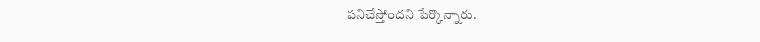పనిచేస్తోందని పేర్కొన్నారు.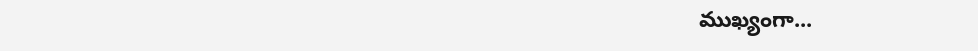ముఖ్యంగా...